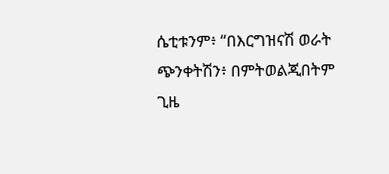ሴቲቱንም፥ “በእርግዝናሽ ወራት ጭንቀትሽን፥ በምትወልጂበትም ጊዜ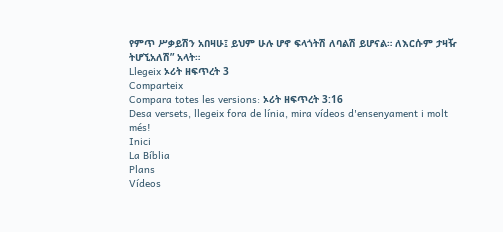የምጥ ሥቃይሽን አበዛሁ፤ ይህም ሁሉ ሆኖ ፍላጎትሽ ለባልሽ ይሆናል። ለእርሱም ታዛዥ ትሆኚአለሽ” አላት።
Llegeix ኦሪት ዘፍጥረት 3
Comparteix
Compara totes les versions: ኦሪት ዘፍጥረት 3:16
Desa versets, llegeix fora de línia, mira vídeos d'ensenyament i molt més!
Inici
La Bíblia
Plans
Vídeos